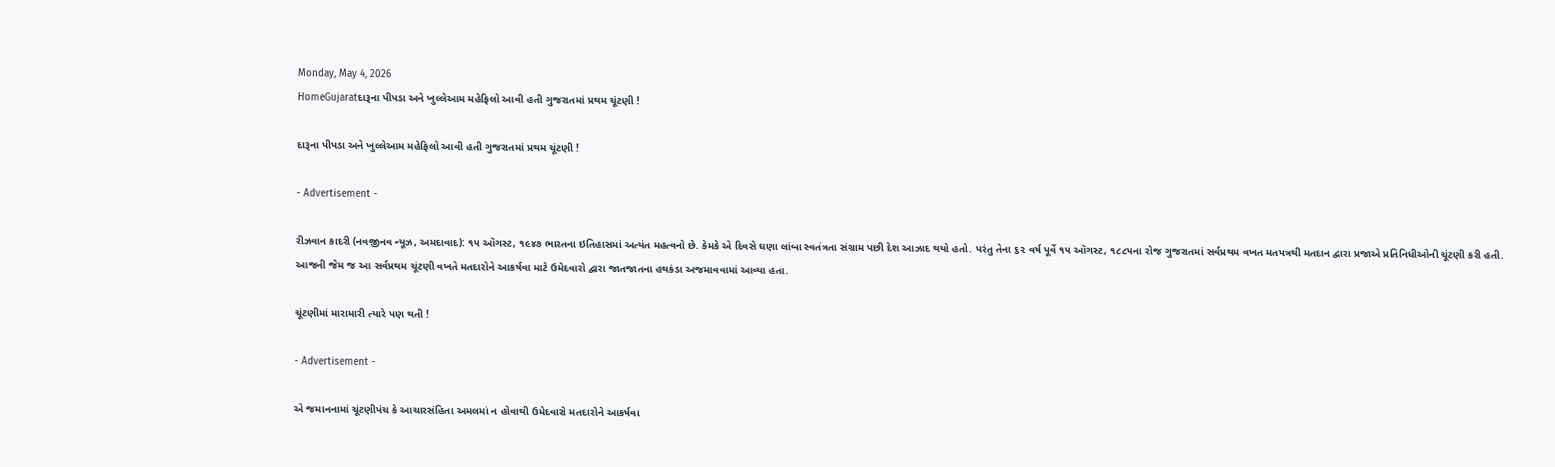Monday, May 4, 2026
HomeGujaratદારૂના પીપડા અને ખુલ્લેઆમ મહેફિલો આવી હતી ગુજરાતમાં પ્રથમ ચૂંટણી !

દારૂના પીપડા અને ખુલ્લેઆમ મહેફિલો આવી હતી ગુજરાતમાં પ્રથમ ચૂંટણી !

- Advertisement -

રીઝવાન કાદરી (નવજીનવ ન્યૂઝ, અમદાવાદ): ૧૫ ઑગસ્ટ, ૧૯૪૭ ભારતના ઇતિહાસમાં અત્યંત મહત્વનો છે. કેમકે એ દિવસે ઘણા લાંબા સ્વતંત્રતા સંગ્રામ પછી દેશ આઝાદ થયો હતો. પરંતુ તેના ૬૨ વર્ષ પૂર્વે ૧૫ ઑગસ્ટ, ૧૮૮૫ના રોજ ગુજરાતમાં સર્વપ્રથમ વખત મતપત્રથી મતદાન દ્વારા પ્રજાએ પ્રતિનિધીઓની ચૂંટણી કરી હતી. આજની જેમ જ આ સર્વપ્રથમ ચૂંટણી વખતે મતદારોને આકર્ષવા માટે ઉમેદવારો દ્વારા જાતજાતના હથકંડા અજમાવવામાં આવ્યા હતા.

ચૂંટણીમાં મારામારી ત્યારે પણ થતી !

- Advertisement -

એ જમાનનામાં ચૂંટણીપંચ કે આચારસંહિતા અમલમાં ન હોવાથી ઉમેદવારો મતદારોને આકર્ષવા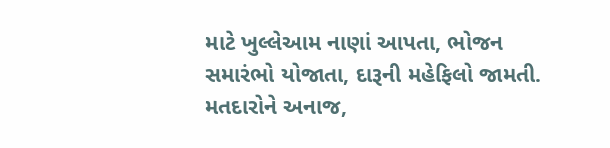માટે ખુલ્લેઆમ નાણાં આપતા, ભોજન સમારંભો યોજાતા, દારૂની મહેફિલો જામતી. મતદારોને અનાજ,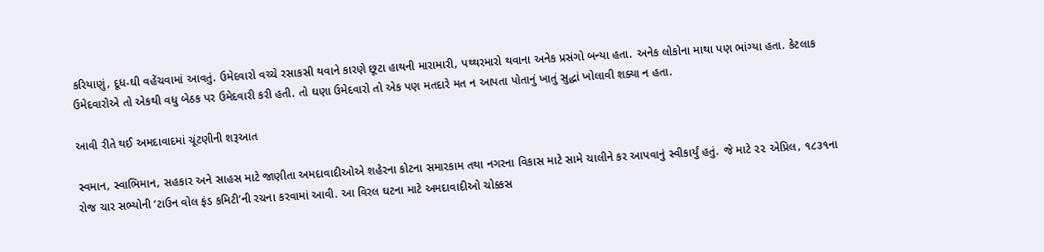કરિયાણું, દૂધ-ઘી વહેંચવામાં આવતું. ઉમેદવારો વચ્ચે રસાકસી થવાને કારણે છૂટા હાથની મારામારી, પથ્થરમારો થવાના અનેક પ્રસંગો બન્યા હતા. અનેક લોકોના માથા પણ ભાંગ્યા હતા. કેટલાક ઉમેદવારોએ તો એકથી વધુ બેઠક પર ઉમેદવારી કરી હતી. તો ઘણા ઉમેદવારો તો એક પણ મતદારે મત ન આપતા પોતાનું ખાતું સુદ્ધાં ખોલાવી શક્યા ન હતા.

આવી રીતે થઈ અમદાવાદમાં ચૂંટણીની શરૂઆત

સ્વમાન, સ્વાભિમાન, સહકાર અને સાહસ માટે જાણીતા અમદાવાદીઓએ શહેરના કોટના સમારકામ તથા નગરના વિકાસ માટે સામે ચાલીને કર આપવાનું સ્વીકાર્યું હતું. જે માટે ૨૨ એપ્રિલ, ૧૮૩૧ના રોજ ચાર સભ્યોની ‘ટાઉન વોલ ફંડ કમિટી’ની રચના કરવામાં આવી. આ વિરલ ઘટના માટે અમદાવાદીઓ ચોક્કસ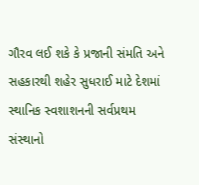ગૌરવ લઈ શકે કે પ્રજાની સંમતિ અને સહકારથી શહેર સુધરાઈ માટે દેશમાં સ્થાનિક સ્વશાશનની સર્વપ્રથમ સંસ્થાનો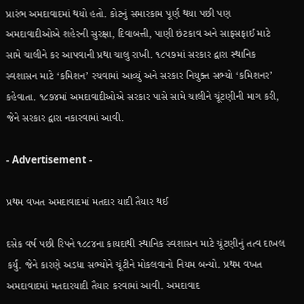પ્રારંભ અમદાવાદમાં થયો હતો. કોટનું સમારકામ પૂર્ણ થયા પછી પણ અમદાવાદીઓએ શહેરની સુરક્ષા, દિવાબત્તી, પાણી છંટકાવ અને સાફસફાઈ માટે સામે ચાલીને કર આપવાની પ્રથા ચાલુ રાખી. ૧૮૫૭માં સરકાર દ્વારા સ્થાનિક સ્વશાસન માટે ‘કમિશન’ રચવામાં આવ્યું અને સરકાર નિયુક્ત સભ્યો ‘કમિશનર’ કહેવાતા. ૧૮૭૪માં અમદાવાદીઓએ સરકાર પાસે સામે ચાલીને ચૂંટણીની માગ કરી, જેને સરકાર દ્વારા નકારવામાં આવી.

- Advertisement -

પ્રથમ વખત અમદાવાદમાં મતદાર યાદી તૈયાર થઈ

દસેક વર્ષ પછી રિપને ૧૮૮૪ના કાયદાથી સ્થાનિક સ્વશાસન માટે ચૂંટણીનું તત્વ દાખલ કર્યું. જેને કારણે અડધા સભ્યોને ચૂંટીને મોકલવાનો નિયમ બન્યો. પ્રથમ વખત અમદાવાદમાં મતદારયાદી તૈયાર કરવામાં આવી. અમદાવાદ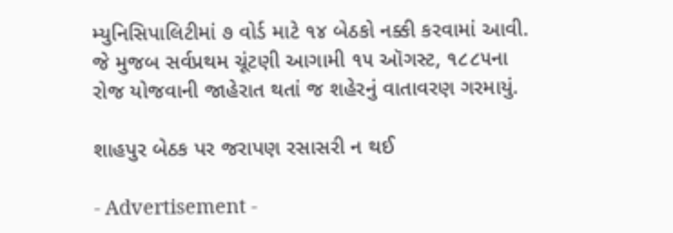મ્યુનિસિપાલિટીમાં ૭ વોર્ડ માટે ૧૪ બેઠકો નક્કી કરવામાં આવી. જે મુજબ સર્વપ્રથમ ચૂંટણી આગામી ૧૫ ઑગસ્ટ, ૧૮૮૫ના રોજ યોજવાની જાહેરાત થતાં જ શહેરનું વાતાવરણ ગરમાયું.

શાહપુર બેઠક પર જરાપણ રસાસરી ન થઈ

- Advertisement -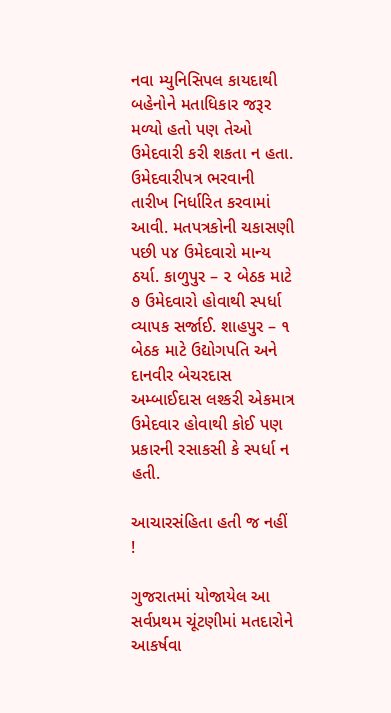નવા મ્યુનિસિપલ કાયદાથી બહેનોને મતાધિકાર જરૂર મળ્યો હતો પણ તેઓ ઉમેદવારી કરી શકતા ન હતા. ઉમેદવારીપત્ર ભરવાની તારીખ નિર્ધારિત કરવામાં આવી. મતપત્રકોની ચકાસણી પછી ૫૪ ઉમેદવારો માન્ય ઠર્યા. કાળુપુર – ૨ બેઠક માટે ૭ ઉમેદવારો હોવાથી સ્પર્ધા વ્યાપક સર્જાઈ. શાહપુર – ૧ બેઠક માટે ઉદ્યોગપતિ અને દાનવીર બેચરદાસ અમ્બાઈદાસ લશ્કરી એકમાત્ર ઉમેદવાર હોવાથી કોઈ પણ પ્રકારની રસાકસી કે સ્પર્ધા ન હતી.

આચારસંહિતા હતી જ નહીં !

ગુજરાતમાં યોજાયેલ આ સર્વપ્રથમ ચૂંટણીમાં મતદારોને આકર્ષવા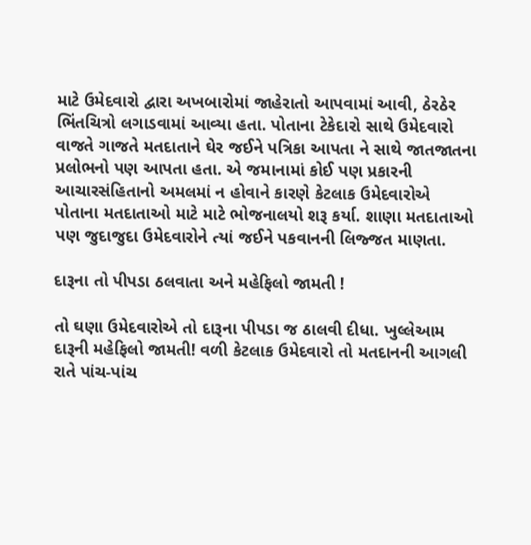માટે ઉમેદવારો દ્વારા અખબારોમાં જાહેરાતો આપવામાં આવી, ઠેરઠેર ભિંતચિત્રો લગાડવામાં આવ્યા હતા. પોતાના ટેકેદારો સાથે ઉમેદવારો વાજતે ગાજતે મતદાતાને ઘેર જઈને પત્રિકા આપતા ને સાથે જાતજાતના પ્રલોભનો પણ આપતા હતા. એ જમાનામાં કોઈ પણ પ્રકારની આચારસંહિતાનો અમલમાં ન હોવાને કારણે કેટલાક ઉમેદવારોએ પોતાના મતદાતાઓ માટે માટે ભોજનાલયો શરૂ કર્યા. શાણા મતદાતાઓ પણ જુદાજુદા ઉમેદવારોને ત્યાં જઈને પકવાનની લિજ્જત માણતા.

દારૂના તો પીપડા ઠલવાતા અને મહેફિલો જામતી !

તો ઘણા ઉમેદવારોએ તો દારૂના પીપડા જ ઠાલવી દીધા. ખુલ્લેઆમ દારૂની મહેફિલો જામતી! વળી કેટલાક ઉમેદવારો તો મતદાનની આગલી રાતે પાંચ-પાંચ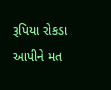રૂપિયા રોકડા આપીને મત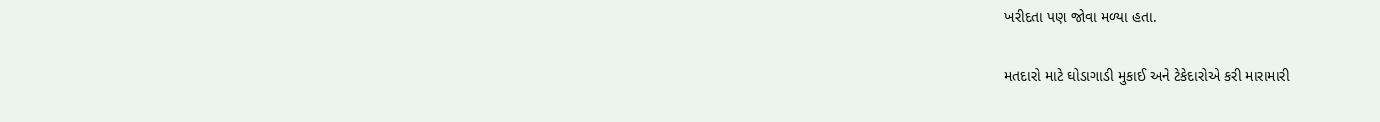ખરીદતા પણ જોવા મળ્યા હતા.

મતદારો માટે ઘોડાગાડી મુકાઈ અને ટેકેદારોએ કરી મારામારી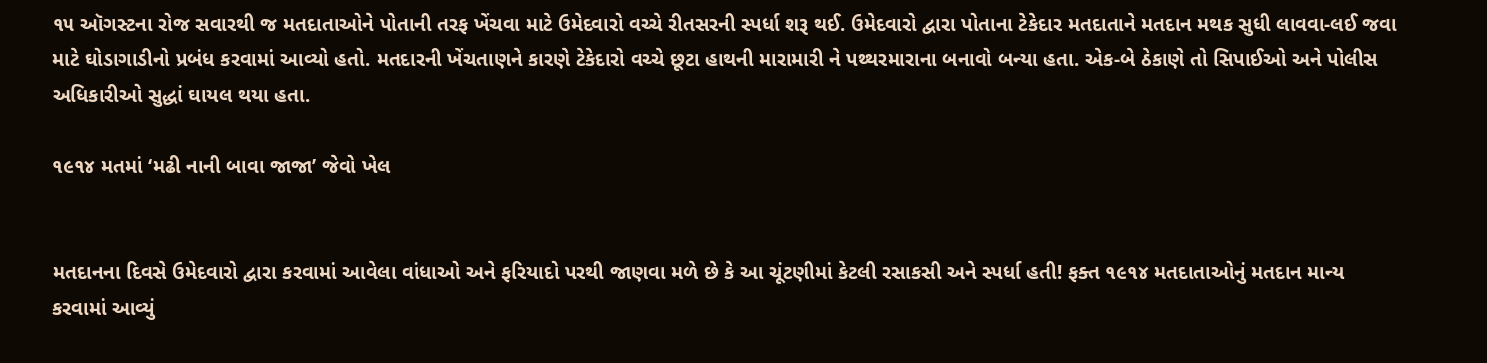૧૫ ઑગસ્ટના રોજ સવારથી જ મતદાતાઓને પોતાની તરફ ખેંચવા માટે ઉમેદવારો વચ્ચે રીતસરની સ્પર્ધા શરૂ થઈ. ઉમેદવારો દ્વારા પોતાના ટેકેદાર મતદાતાને મતદાન મથક સુધી લાવવા-લઈ જવા માટે ઘોડાગાડીનો પ્રબંધ કરવામાં આવ્યો હતો. મતદારની ખેંચતાણને કારણે ટેકેદારો વચ્ચે છૂટા હાથની મારામારી ને પથ્થરમારાના બનાવો બન્યા હતા. એક-બે ઠેકાણે તો સિપાઈઓ અને પોલીસ અધિકારીઓ સુદ્ધાં ઘાયલ થયા હતા.

૧૯૧૪ મતમાં ‘મઢી નાની બાવા જાજા’ જેવો ખેલ


મતદાનના દિવસે ઉમેદવારો દ્વારા કરવામાં આવેલા વાંધાઓ અને ફરિયાદો પરથી જાણવા મળે છે કે આ ચૂંટણીમાં કેટલી રસાકસી અને સ્પર્ધા હતી! ફક્ત ૧૯૧૪ મતદાતાઓનું મતદાન માન્ય કરવામાં આવ્યું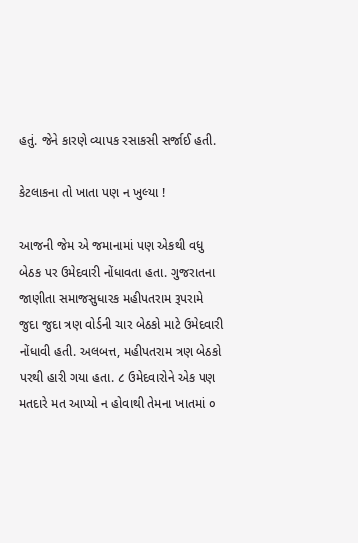હતું. જેને કારણે વ્યાપક રસાકસી સર્જાઈ હતી.

કેટલાકના તો ખાતા પણ ન ખુલ્યા !

આજની જેમ એ જમાનામાં પણ એકથી વધુ બેઠક પર ઉમેદવારી નોંધાવતા હતા. ગુજરાતના જાણીતા સમાજસુધારક મહીપતરામ રૂપરામે જુદા જુદા ત્રણ વોર્ડની ચાર બેઠકો માટે ઉમેદવારી નોંધાવી હતી. અલબત્ત, મહીપતરામ ત્રણ બેઠકો પરથી હારી ગયા હતા. ૮ ઉમેદવારોને એક પણ મતદારે મત આપ્યો ન હોવાથી તેમના ખાતમાં ૦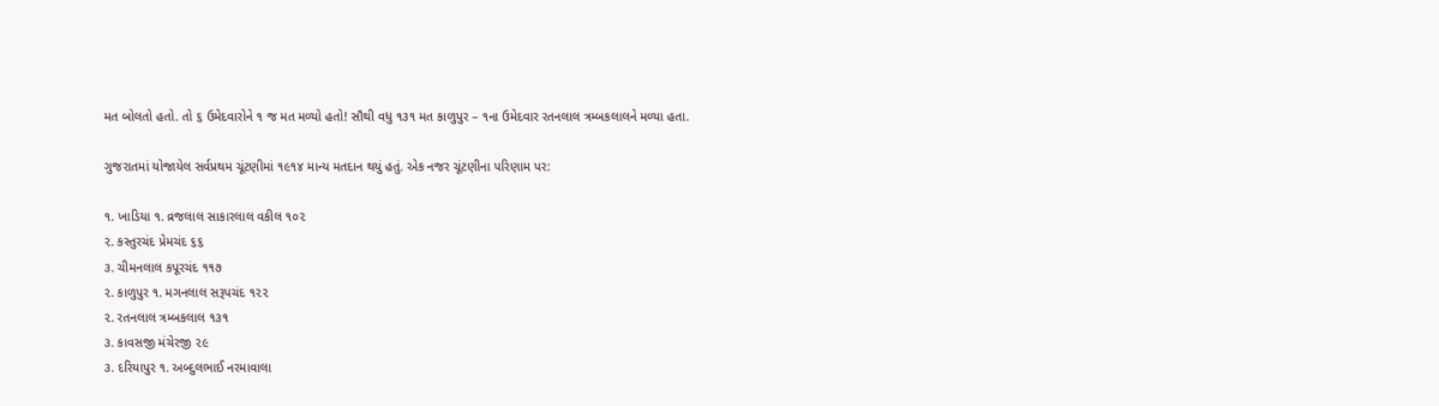મત બોલતો હતો. તો ૬ ઉમેદવારોને ૧ જ મત મળ્યો હતો! સૌથી વધુ ૧૩૧ મત કાળુપુર – ૧ના ઉમેદવાર રતનલાલ ત્રમ્બકલાલને મળ્યા હતા.

ગુજરાતમાં યોજાયેલ સર્વપ્રથમ ચૂંટણીમાં ૧૯૧૪ માન્ય મતદાન થયું હતું. એક નજર ચૂંટણીના પરિણામ પર:

૧. ખાડિયા ૧. વ્રજલાલ સાકારલાલ વકીલ ૧૦૨
૨. કસ્તુરચંદ પ્રેમચંદ ૬૬
૩. ચીમનલાલ કપૂરચંદ ૧૧૭
૨. કાળુપુર ૧. મગનલાલ સરૂપચંદ ૧૨૨
૨. રતનલાલ ત્રમ્બકલાલ ૧૩૧
૩. કાવસજી મંચેરજી ૨૯
૩. દરિયાપુર ૧. અબ્દુલભાઈ નરમાવાલા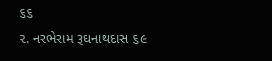૬૬
૨. નરભેરામ રૂઘનાથદાસ ૬૯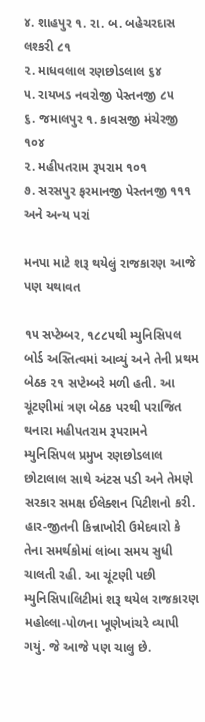૪. શાહપુર ૧. રા. બ. બહેચરદાસ લશ્કરી ૮૧
૨. માધવલાલ રણછોડલાલ ૬૪
૫. રાયખડ નવરોજી પેસ્તનજી ૮૫
૬. જમાલપુર ૧. કાવસજી મંચેરજી ૧૦૪
૨. મહીપતરામ રૂપરામ ૧૦૧
૭. સરસપુર ફરમાનજી પેસ્તનજી ૧૧૧
અને અન્ય પરાં

મનપા માટે શરૂ થયેલું રાજકારણ આજે પણ યથાવત

૧૫ સપ્ટેમ્બર, ૧૮૮૫થી મ્યુનિસિપલ બોર્ડ અસ્તિત્વમાં આવ્યું અને તેની પ્રથમ બેઠક ૨૧ સપ્ટેમ્બરે મળી હતી. આ ચૂંટણીમાં ત્રણ બેઠક પરથી પરાજિત થનારા મહીપતરામ રૂપરામને મ્યુનિસિપલ પ્રમુખ રણછોડલાલ છોટાલાલ સાથે અંટસ પડી અને તેમણે સરકાર સમક્ષ ઈલેક્શન પિટીશનો કરી. હાર-જીતની કિન્નાખોરી ઉમેદવારો કે તેના સમર્થકોમાં લાંબા સમય સુધી ચાલતી રહી. આ ચૂંટણી પછી મ્યુનિસિપાલિટીમાં શરૂ થયેલ રાજકારણ મહોલ્લા-પોળના ખૂણેખાંચરે વ્યાપી ગયું. જે આજે પણ ચાલુ છે.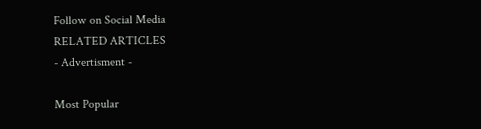Follow on Social Media
RELATED ARTICLES
- Advertisment -

Most Popular